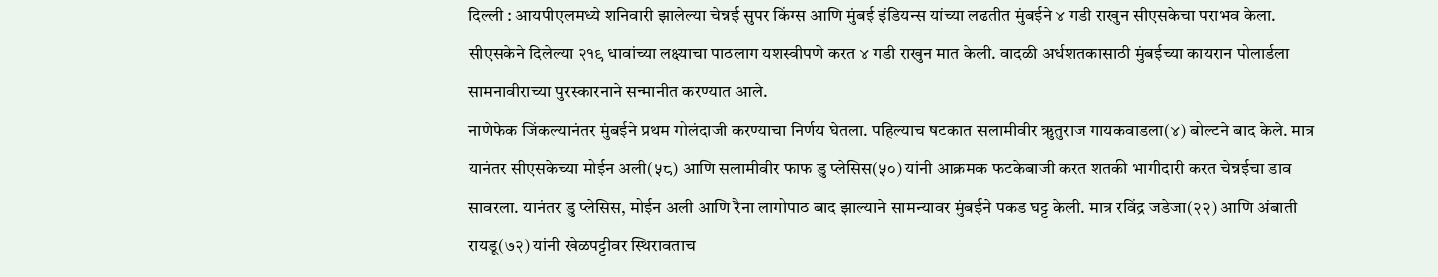दिल्ली : आयपीएलमध्ये शनिवारी झालेल्या चेन्नई सुपर किंग्स आणि मुंबई इंडियन्स यांच्या लढतीत मुंबईने ४ गडी राखुन सीएसकेचा पराभव केला. सीएसकेने दिलेल्या २१९ धावांच्या लक्ष्याचा पाठलाग यशस्वीपणे करत ४ गडी राखुन मात केली. वादळी अर्धशतकासाठी मुंबईच्या कायरान पोलार्डला सामनावीराच्या पुरस्कारनाने सन्मानीत करण्यात आले.
नाणेफेक जिंकल्यानंतर मुंबईने प्रथम गोलंदाजी करण्याचा निर्णय घेतला. पहिल्याच षटकात सलामीवीर ऋुतुराज गायकवाडला(४) बोल्टने बाद केले. मात्र यानंतर सीएसकेच्या मोईन अली(५८) आणि सलामीवीर फाफ डु प्लेसिस(५०) यांनी आक्रमक फटकेबाजी करत शतकी भागीदारी करत चेन्नईचा डाव सावरला. यानंतर डु प्लेसिस, मोईन अली आणि रैना लागोपाठ बाद झाल्याने सामन्यावर मुंबईने पकड घट्ट केली. मात्र रविंद्र जडेजा(२२) आणि अंबाती रायडू(७२) यांनी खेळपट्टीवर स्थिरावताच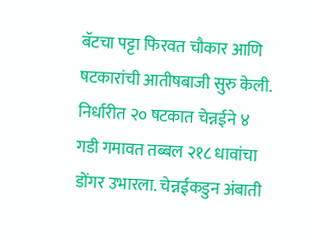बॅटचा पट्टा फिरवत चौकार आणि षटकारांची आतीषबाजी सुरु केली. निर्धारीत २० षटकात चेन्नईने ४ गडी गमावत तब्बल २१८ धावांचा डोंगर उभारला. चेन्नईकडुन अंबाती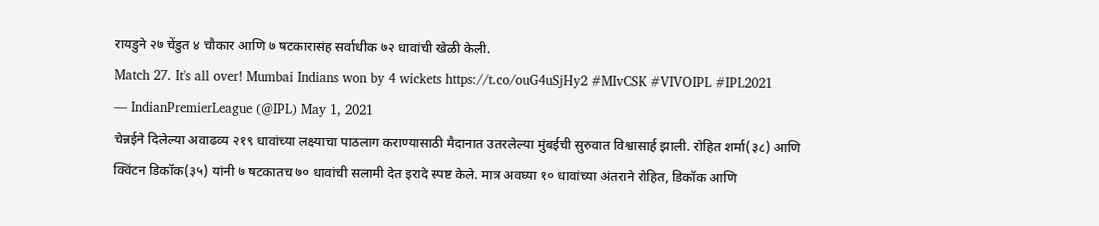रायडुने २७ चेंडुत ४ चौकार आणि ७ षटकारासंह सर्वाधीक ७२ धावांची खेळी केली.
Match 27. It's all over! Mumbai Indians won by 4 wickets https://t.co/ouG4uSjHy2 #MIvCSK #VIVOIPL #IPL2021
— IndianPremierLeague (@IPL) May 1, 2021
चेन्नईने दिलेल्या अवाढव्य २१९ धावांच्या लक्ष्याचा पाठलाग कराण्यासाठी मैदानात उतरलेल्या मुंबईची सुरुवात विश्वासार्ह झाली. रोहित शर्मा(३८) आणि क्विंटन डिकॉक(३५) यांनी ७ षटकातच ७० धावांची सलामी देत इरादे स्पष्ट केले. मात्र अवघ्या १० धावांच्या अंतराने रोहित, डिकॉक आणि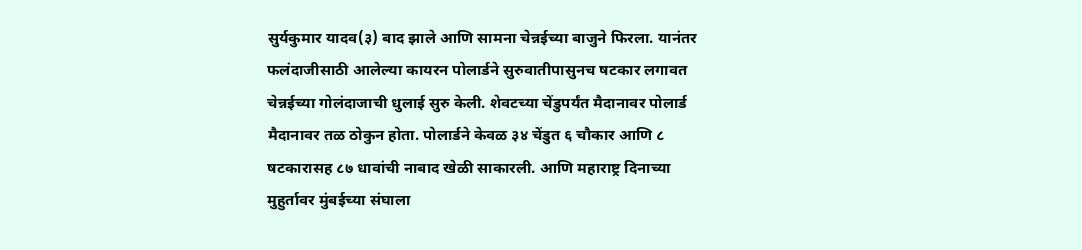सुर्यकुमार यादव(३) बाद झाले आणि सामना चेन्नईच्या बाजुने फिरला. यानंतर फलंदाजीसाठी आलेल्या कायरन पोलार्डने सुरुवातीपासुनच षटकार लगावत चेन्नईच्या गोलंदाजाची धुलाई सुरु केली. शेवटच्या चेंडुपर्यंत मैदानावर पोलार्ड मैदानावर तळ ठोकुन होता. पोलार्डने केवळ ३४ चेंडुत ६ चौकार आणि ८ षटकारासह ८७ धावांची नाबाद खेळी साकारली. आणि महाराष्ट्र दिनाच्या मुहुर्तावर मुंबईच्या संघाला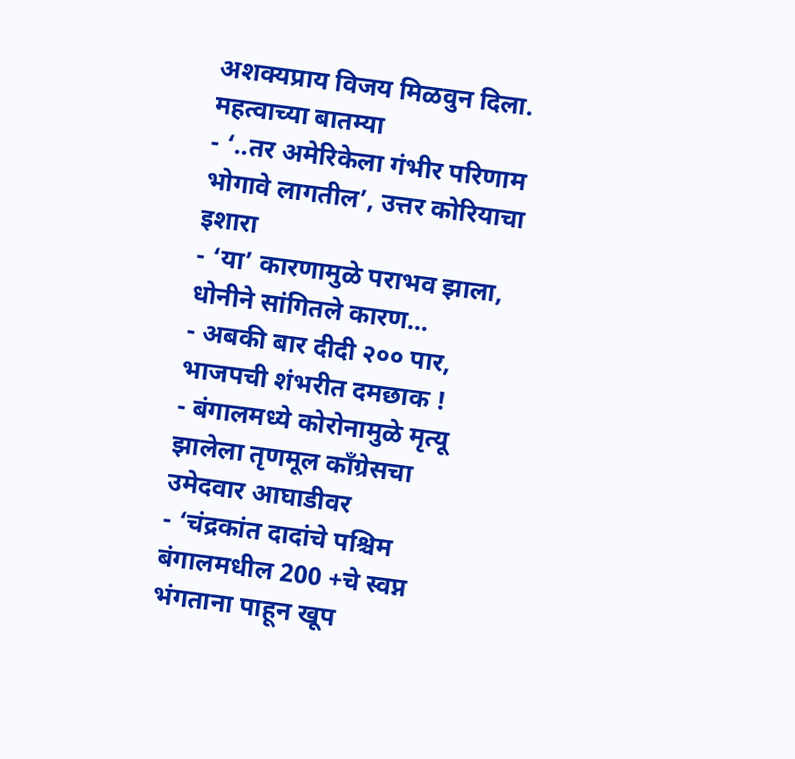अशक्यप्राय विजय मिळवुन दिला.
महत्वाच्या बातम्या
- ‘..तर अमेरिकेला गंभीर परिणाम भोगावे लागतील’, उत्तर कोरियाचा इशारा
- ‘या’ कारणामुळे पराभव झाला, धोनीने सांगितले कारण…
- अबकी बार दीदी २०० पार, भाजपची शंभरीत दमछाक !
- बंगालमध्ये कोरोनामुळे मृत्यू झालेला तृणमूल कॉंग्रेसचा उमेदवार आघाडीवर
- ‘चंद्रकांत दादांचे पश्चिम बंगालमधील 200 +चे स्वप्न भंगताना पाहून खूप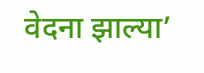वेदना झाल्या’